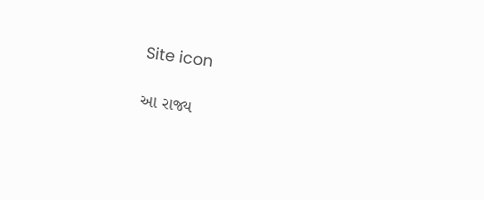Site icon

આ રાજ્ય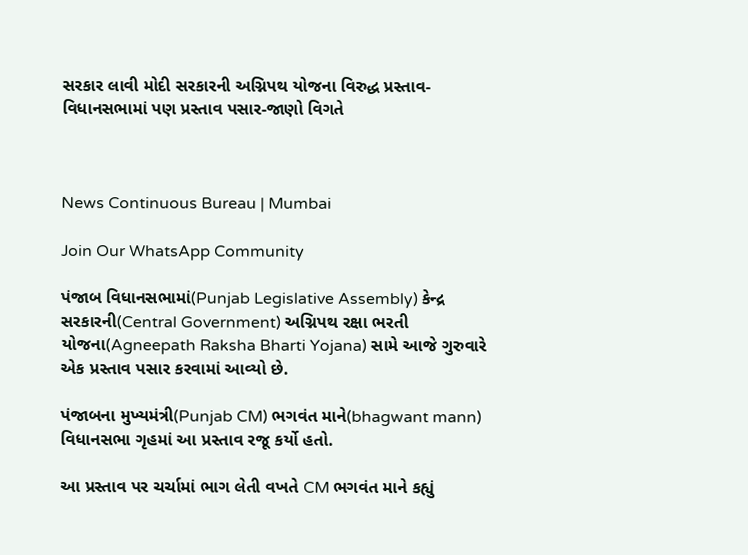સરકાર લાવી મોદી સરકારની અગ્નિપથ યોજના વિરુદ્ધ પ્રસ્તાવ- વિધાનસભામાં પણ પ્રસ્તાવ પસાર-જાણો વિગતે



News Continuous Bureau | Mumbai

Join Our WhatsApp Community

પંજાબ વિધાનસભામાં(Punjab Legislative Assembly) કેન્દ્ર સરકારની(Central Government) અગ્નિપથ રક્ષા ભરતી યોજના(Agneepath Raksha Bharti Yojana) સામે આજે ગુરુવારે એક પ્રસ્તાવ પસાર કરવામાં આવ્યો છે.

પંજાબના મુખ્યમંત્રી(Punjab CM) ભગવંત માને(bhagwant mann) વિધાનસભા ગૃહમાં આ પ્રસ્તાવ રજૂ કર્યો હતો.

આ પ્રસ્તાવ પર ચર્ચામાં ભાગ લેતી વખતે CM ભગવંત માને કહ્યું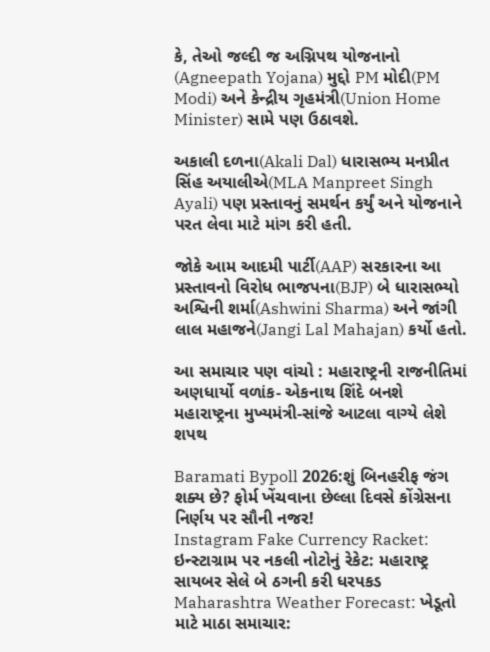કે, તેઓ જલ્દી જ અગ્નિપથ યોજનાનો (Agneepath Yojana) મુદ્દો PM મોદી(PM Modi) અને કેન્દ્રીય ગૃહમંત્રી(Union Home Minister) સામે પણ ઉઠાવશે.

અકાલી દળના(Akali Dal) ધારાસભ્ય મનપ્રીત સિંહ અયાલીએ(MLA Manpreet Singh Ayali) પણ પ્રસ્તાવનું સમર્થન કર્યું અને યોજનાને પરત લેવા માટે માંગ કરી હતી.

જોકે આમ આદમી પાર્ટી(AAP) સરકારના આ પ્રસ્તાવનો વિરોધ ભાજપના(BJP) બે ધારાસભ્યો અશ્વિની શર્મા(Ashwini Sharma) અને જાંગી લાલ મહાજને(Jangi Lal Mahajan) કર્યો હતો.

આ સમાચાર પણ વાંચો : મહારાષ્ટ્રની રાજનીતિમાં અણધાર્યો વળાંક- એકનાથ શિંદે બનશે મહારાષ્ટ્રના મુખ્યમંત્રી-સાંજે આટલા વાગ્યે લેશે શપથ

Baramati Bypoll 2026:શું બિનહરીફ જંગ શક્ય છે? ફોર્મ ખેંચવાના છેલ્લા દિવસે કોંગ્રેસના નિર્ણય પર સૌની નજર!
Instagram Fake Currency Racket: ઇન્સ્ટાગ્રામ પર નકલી નોટોનું રેકેટ: મહારાષ્ટ્ર સાયબર સેલે બે ઠગની કરી ધરપકડ
Maharashtra Weather Forecast: ખેડૂતો માટે માઠા સમાચાર: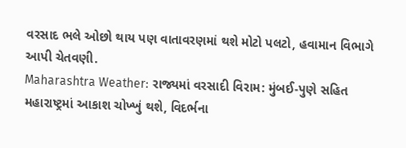વરસાદ ભલે ઓછો થાય પણ વાતાવરણમાં થશે મોટો પલટો, હવામાન વિભાગે આપી ચેતવણી.
Maharashtra Weather: રાજ્યમાં વરસાદી વિરામ: મુંબઈ-પુણે સહિત મહારાષ્ટ્રમાં આકાશ ચોખ્ખું થશે, વિદર્ભના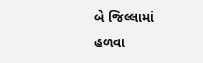બે જિલ્લામાં હળવા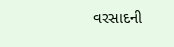વરસાદની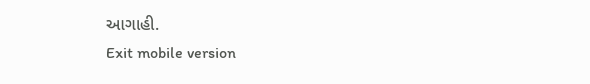આગાહી.
Exit mobile version